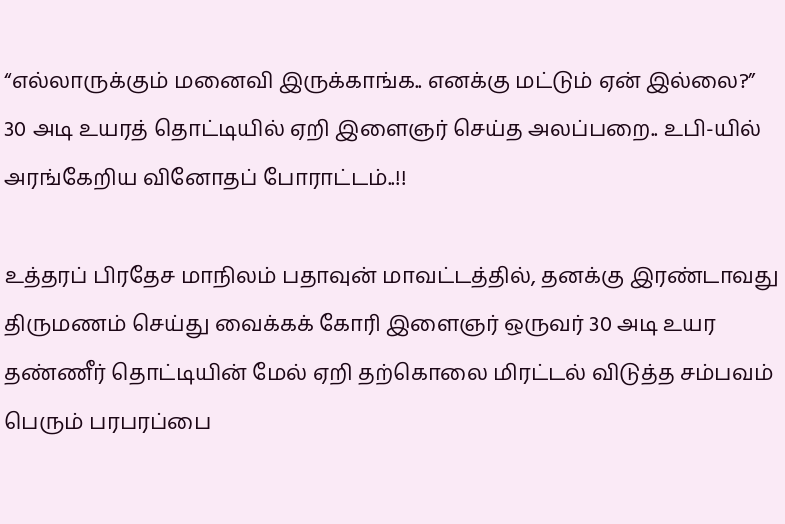“எல்லாருக்கும் மனைவி இருக்காங்க.. எனக்கு மட்டும் ஏன் இல்லை?” 30 அடி உயரத் தொட்டியில் ஏறி இளைஞர் செய்த அலப்பறை.. உபி-யில் அரங்கேறிய வினோதப் போராட்டம்..!!

உத்தரப் பிரதேச மாநிலம் பதாவுன் மாவட்டத்தில், தனக்கு இரண்டாவது திருமணம் செய்து வைக்கக் கோரி இளைஞர் ஒருவர் 30 அடி உயர தண்ணீர் தொட்டியின் மேல் ஏறி தற்கொலை மிரட்டல் விடுத்த சம்பவம் பெரும் பரபரப்பை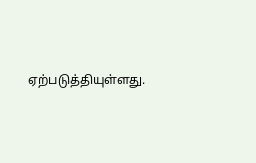ஏற்படுத்தியுள்ளது.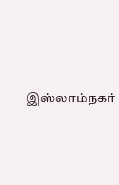இஸ்லாம்நகர்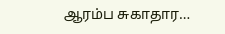ஆரம்ப சுகாதார…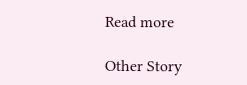Read more

Other Story